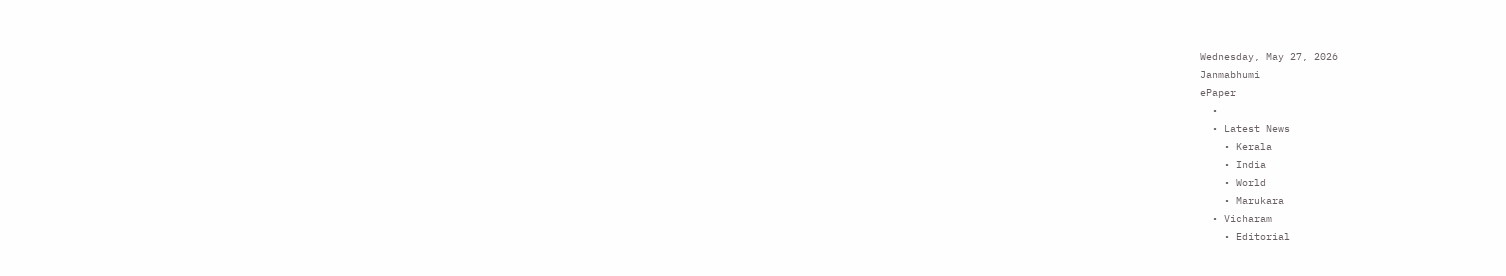Wednesday, May 27, 2026
Janmabhumi
ePaper
  •
  • Latest News
    • Kerala
    • India
    • World
    • Marukara
  • Vicharam
    • Editorial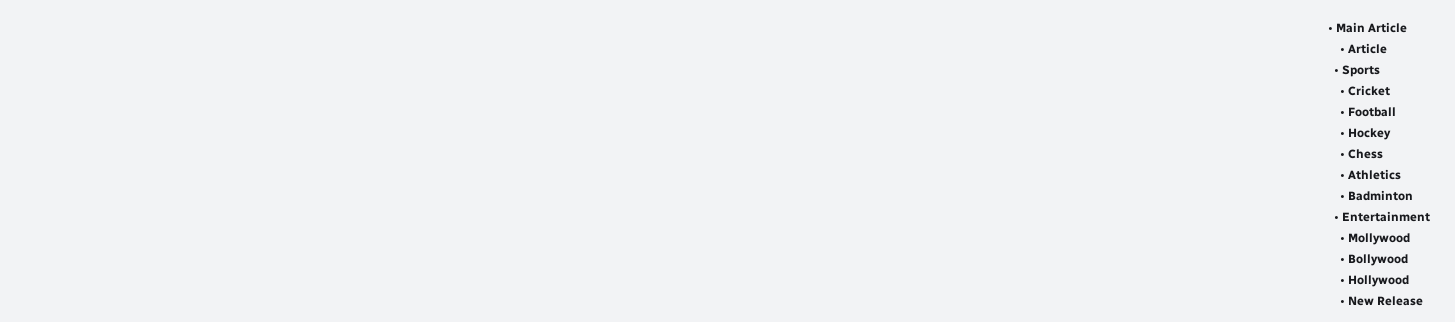• Main Article
    • Article
  • Sports
    • Cricket
    • Football
    • Hockey
    • Chess
    • Athletics
    • Badminton
  • Entertainment
    • Mollywood
    • Bollywood
    • Hollywood
    • New Release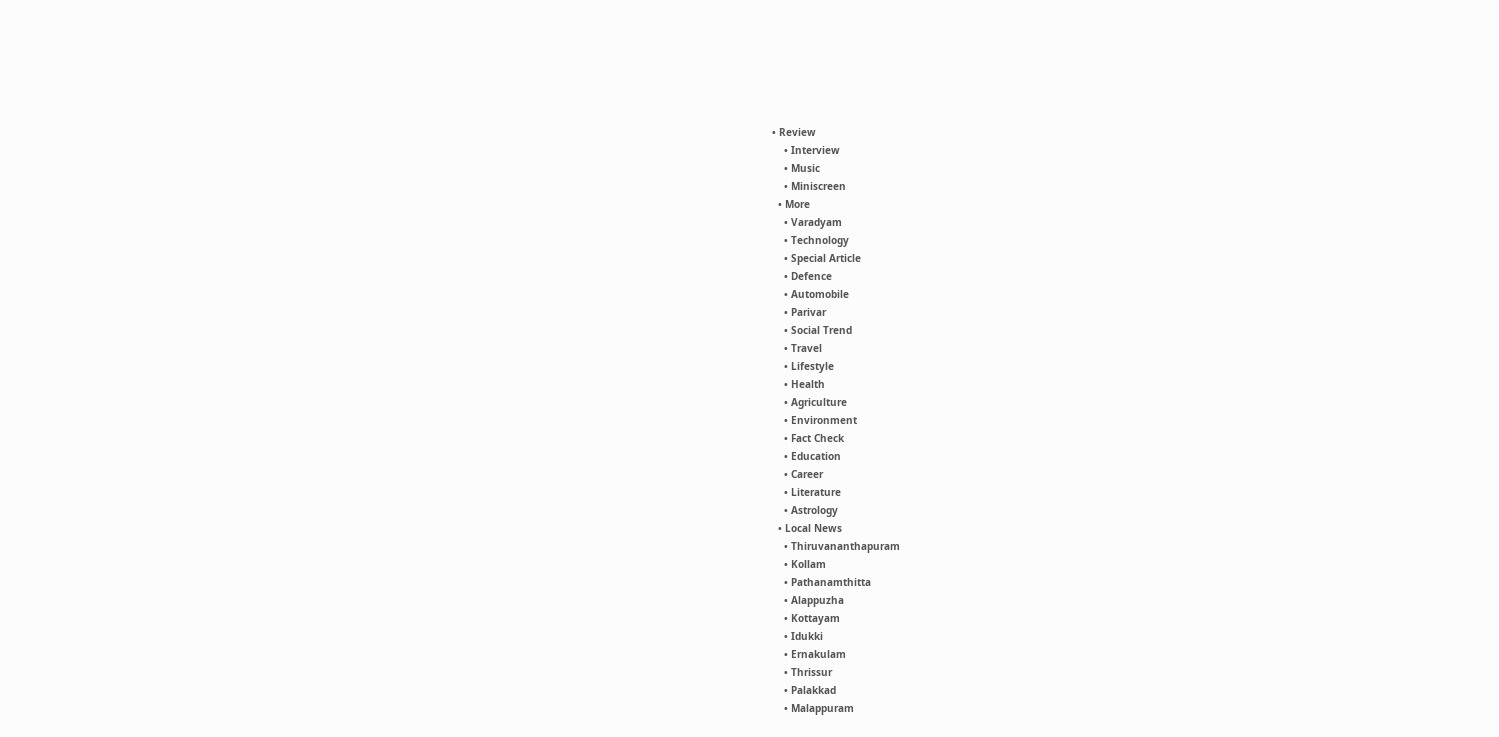• Review
    • Interview
    • Music
    • Miniscreen
  • More
    • Varadyam
    • Technology
    • Special Article
    • Defence
    • Automobile
    • Parivar
    • Social Trend
    • Travel
    • Lifestyle
    • Health
    • Agriculture
    • Environment
    • Fact Check
    • Education
    • Career
    • Literature
    • Astrology
  • Local News
    • Thiruvananthapuram
    • Kollam
    • Pathanamthitta
    • Alappuzha
    • Kottayam
    • Idukki
    • Ernakulam
    • Thrissur
    • Palakkad
    • Malappuram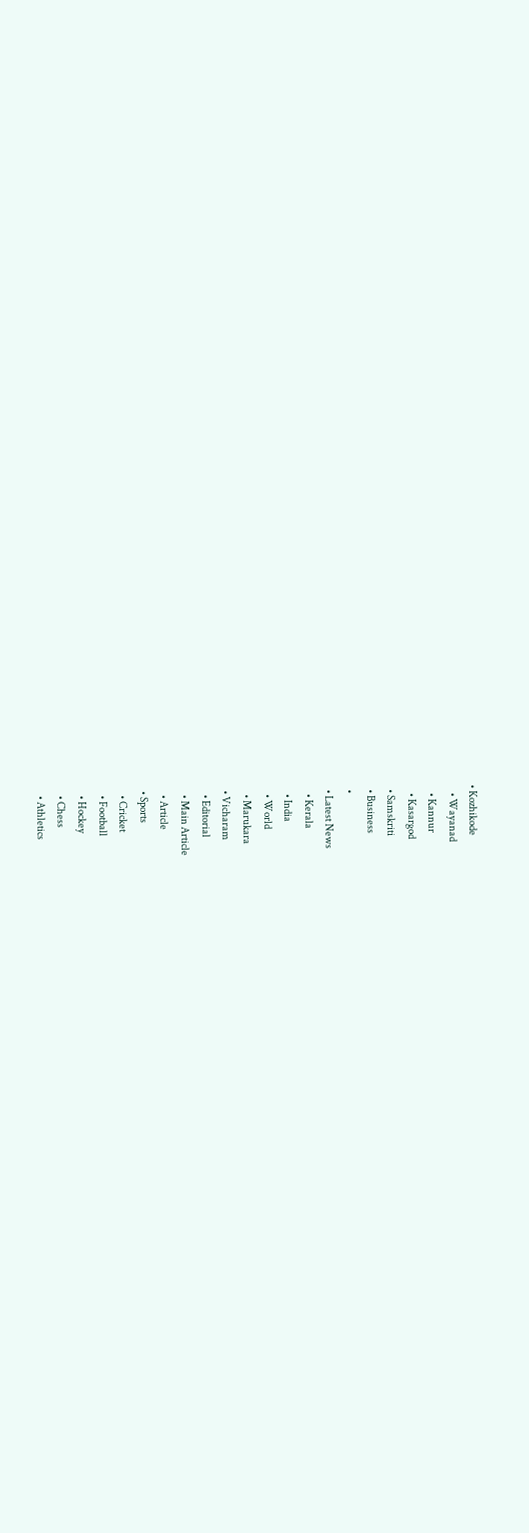• Kozhikode
    • Wayanad
    • Kannur
    • Kasargod
  • Samskriti
  • Business
  •
  • Latest News
    • Kerala
    • India
    • World
    • Marukara
  • Vicharam
    • Editorial
    • Main Article
    • Article
  • Sports
    • Cricket
    • Football
    • Hockey
    • Chess
    • Athletics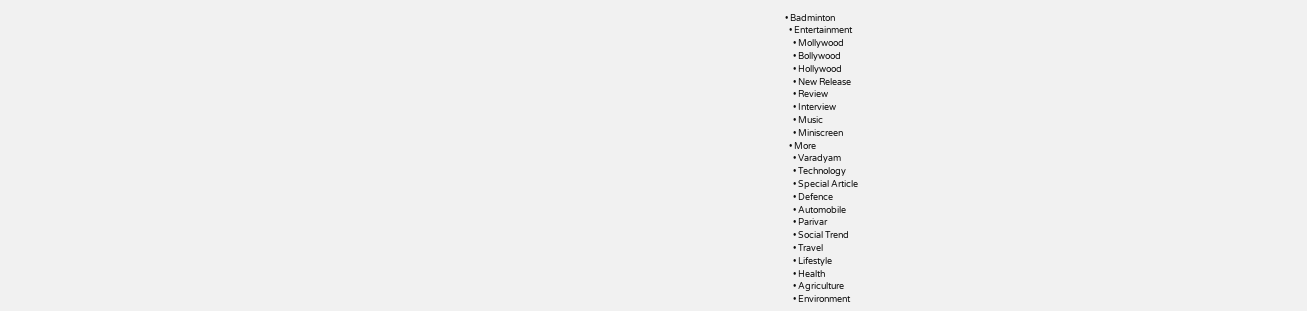• Badminton
  • Entertainment
    • Mollywood
    • Bollywood
    • Hollywood
    • New Release
    • Review
    • Interview
    • Music
    • Miniscreen
  • More
    • Varadyam
    • Technology
    • Special Article
    • Defence
    • Automobile
    • Parivar
    • Social Trend
    • Travel
    • Lifestyle
    • Health
    • Agriculture
    • Environment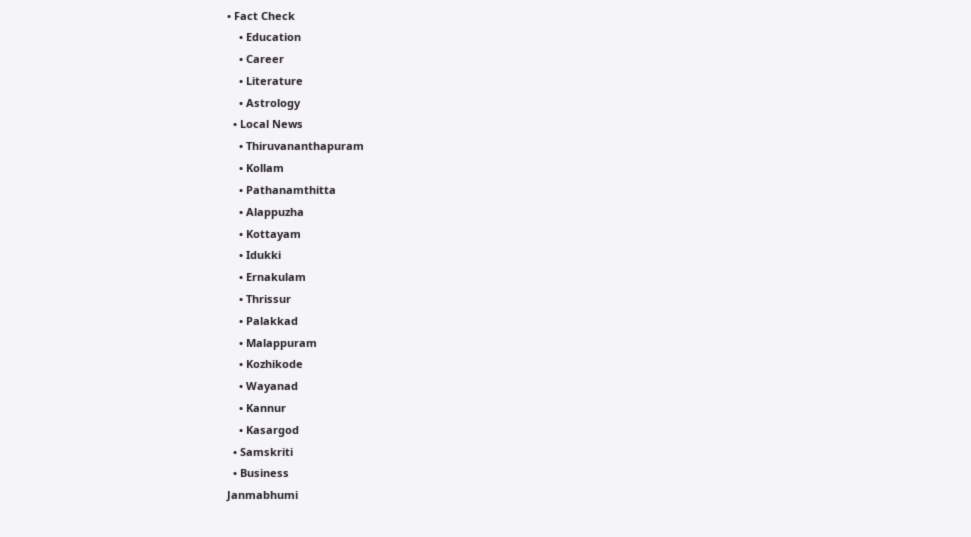• Fact Check
    • Education
    • Career
    • Literature
    • Astrology
  • Local News
    • Thiruvananthapuram
    • Kollam
    • Pathanamthitta
    • Alappuzha
    • Kottayam
    • Idukki
    • Ernakulam
    • Thrissur
    • Palakkad
    • Malappuram
    • Kozhikode
    • Wayanad
    • Kannur
    • Kasargod
  • Samskriti
  • Business
Janmabhumi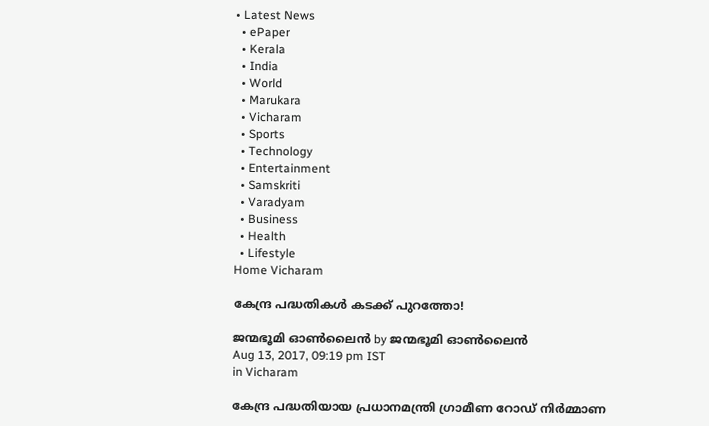• Latest News
  • ePaper
  • Kerala
  • India
  • World
  • Marukara
  • Vicharam
  • Sports
  • Technology
  • Entertainment
  • Samskriti
  • Varadyam
  • Business
  • Health
  • Lifestyle
Home Vicharam

കേന്ദ്ര പദ്ധതികള്‍ കടക്ക് പുറത്തോ!

ജന്മഭൂമി ഓണ്‍ലൈന്‍ by ജന്മഭൂമി ഓണ്‍ലൈന്‍
Aug 13, 2017, 09:19 pm IST
in Vicharam

കേന്ദ്ര പദ്ധതിയായ പ്രധാനമന്ത്രി ഗ്രാമീണ റോഡ് നിര്‍മ്മാണ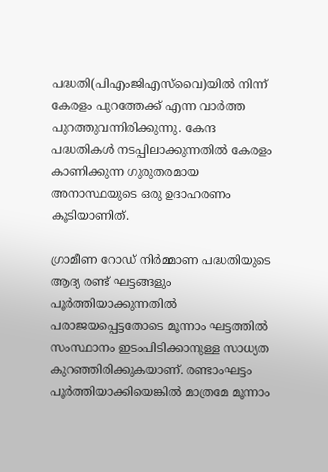പദ്ധതി(പിഎംജിഎസ്‌വൈ)യില്‍ നിന്ന് കേരളം പുറത്തേക്ക് എന്ന വാര്‍ത്ത പുറത്തുവന്നിരിക്കുന്നു. കേന്ദ പദ്ധതികള്‍ നടപ്പിലാക്കുന്നതില്‍ കേരളം കാണിക്കുന്ന ഗുരുതരമായ അനാസ്ഥയുടെ ഒരു ഉദാഹരണം കൂടിയാണിത്.

ഗ്രാമീണ റോഡ് നിര്‍മ്മാണ പദ്ധതിയുടെ ആദ്യ രണ്ട് ഘട്ടങ്ങളും പൂര്‍ത്തിയാക്കുന്നതില്‍ പരാജയപ്പെട്ടതോടെ മൂന്നാം ഘട്ടത്തില്‍ സംസ്ഥാനം ഇടംപിടിക്കാനുള്ള സാധ്യത കുറഞ്ഞിരിക്കുകയാണ്. രണ്ടാംഘട്ടം പൂര്‍ത്തിയാക്കിയെങ്കില്‍ മാത്രമേ മൂന്നാം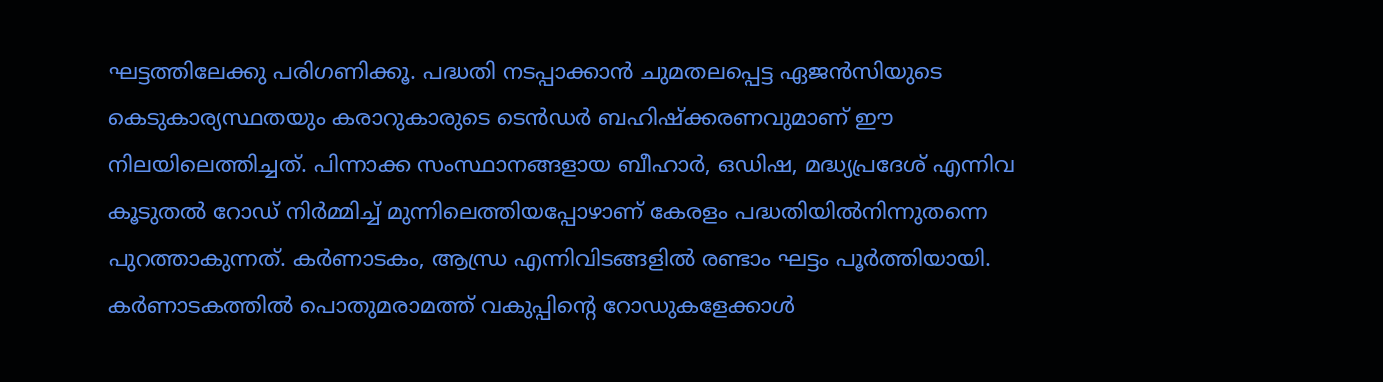ഘട്ടത്തിലേക്കു പരിഗണിക്കൂ. പദ്ധതി നടപ്പാക്കാന്‍ ചുമതലപ്പെട്ട ഏജന്‍സിയുടെ കെടുകാര്യസ്ഥതയും കരാറുകാരുടെ ടെന്‍ഡര്‍ ബഹിഷ്‌ക്കരണവുമാണ് ഈ നിലയിലെത്തിച്ചത്. പിന്നാക്ക സംസ്ഥാനങ്ങളായ ബീഹാര്‍, ഒഡിഷ, മദ്ധ്യപ്രദേശ് എന്നിവ കൂടുതല്‍ റോഡ് നിര്‍മ്മിച്ച് മുന്നിലെത്തിയപ്പോഴാണ് കേരളം പദ്ധതിയില്‍നിന്നുതന്നെ പുറത്താകുന്നത്. കര്‍ണാടകം, ആന്ധ്ര എന്നിവിടങ്ങളില്‍ രണ്ടാം ഘട്ടം പൂര്‍ത്തിയായി. കര്‍ണാടകത്തില്‍ പൊതുമരാമത്ത് വകുപ്പിന്റെ റോഡുകളേക്കാള്‍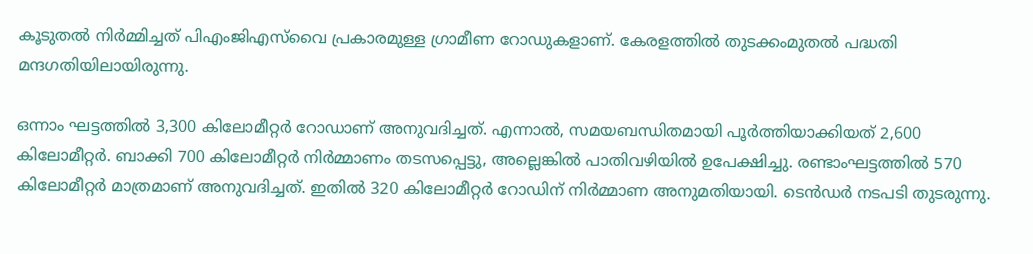കൂടുതല്‍ നിര്‍മ്മിച്ചത് പിഎംജിഎസ്‌വൈ പ്രകാരമുള്ള ഗ്രാമീണ റോഡുകളാണ്. കേരളത്തില്‍ തുടക്കംമുതല്‍ പദ്ധതി മന്ദഗതിയിലായിരുന്നു.

ഒന്നാം ഘട്ടത്തില്‍ 3,300 കിലോമീറ്റര്‍ റോഡാണ് അനുവദിച്ചത്. എന്നാല്‍, സമയബന്ധിതമായി പൂര്‍ത്തിയാക്കിയത് 2,600 കിലോമീറ്റര്‍. ബാക്കി 700 കിലോമീറ്റര്‍ നിര്‍മ്മാണം തടസപ്പെട്ടു, അല്ലെങ്കില്‍ പാതിവഴിയില്‍ ഉപേക്ഷിച്ചു. രണ്ടാംഘട്ടത്തില്‍ 570 കിലോമീറ്റര്‍ മാത്രമാണ് അനുവദിച്ചത്. ഇതില്‍ 320 കിലോമീറ്റര്‍ റോഡിന് നിര്‍മ്മാണ അനുമതിയായി. ടെന്‍ഡര്‍ നടപടി തുടരുന്നു.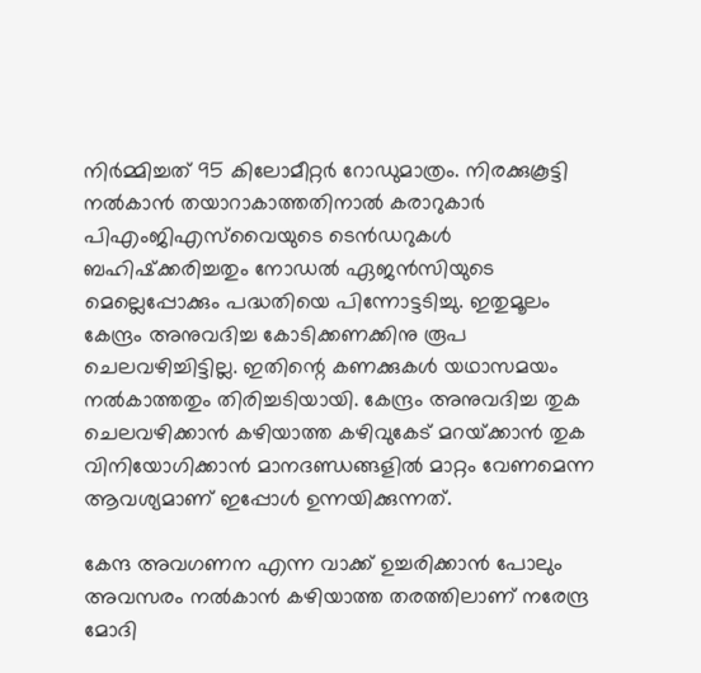നിര്‍മ്മിച്ചത് 95 കിലോമീറ്റര്‍ റോഡുമാത്രം. നിരക്കുകൂട്ടി നല്‍കാന്‍ തയാറാകാത്തതിനാല്‍ കരാറുകാര്‍ പിഎംജിഎസ്‌വൈയുടെ ടെന്‍ഡറുകള്‍ ബഹിഷ്‌ക്കരിച്ചതും നോഡല്‍ ഏജന്‍സിയുടെ മെല്ലെപ്പോക്കും പദ്ധതിയെ പിന്നോട്ടടിച്ചു. ഇതുമൂലം കേന്ദ്രം അനുവദിച്ച കോടിക്കണക്കിനു രൂപ ചെലവഴിച്ചിട്ടില്ല. ഇതിന്റെ കണക്കുകള്‍ യഥാസമയം നല്‍കാത്തതും തിരിച്ചടിയായി. കേന്ദ്രം അനുവദിച്ച തുക ചെലവഴിക്കാന്‍ കഴിയാത്ത കഴിവുകേട് മറയ്‌ക്കാന്‍ തുക വിനിയോഗിക്കാന്‍ മാനദണ്ഡങ്ങളില്‍ മാറ്റം വേണമെന്ന ആവശ്യമാണ് ഇപ്പോള്‍ ഉന്നയിക്കുന്നത്.

കേന്ദ അവഗണന എന്ന വാക്ക് ഉച്ചരിക്കാന്‍ പോലും അവസരം നല്‍കാന്‍ കഴിയാത്ത തരത്തിലാണ് നരേന്ദ്ര മോദി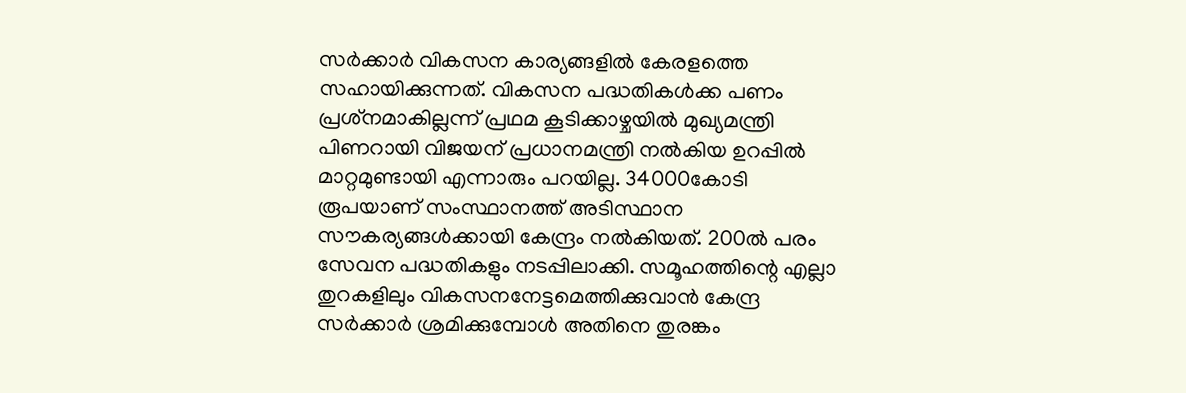സര്‍ക്കാര്‍ വികസന കാര്യങ്ങളില്‍ കേരളത്തെ സഹായിക്കുന്നത്. വികസന പദ്ധതികള്‍ക്ക പണം പ്രശ്‌നമാകില്ലന്ന് പ്രഥമ കൂടിക്കാഴ്ചയില്‍ മുഖ്യമന്ത്രി പിണറായി വിജയന് പ്രധാനമന്ത്രി നല്‍കിയ ഉറപ്പില്‍ മാറ്റമുണ്ടായി എന്നാരും പറയില്ല. 34000കോടി രൂപയാണ് സംസ്ഥാനത്ത് അടിസ്ഥാന സൗകര്യങ്ങള്‍ക്കായി കേന്ദ്രം നല്‍കിയത്. 200ല്‍ പരം സേവന പദ്ധതികളും നടപ്പിലാക്കി. സമൂഹത്തിന്റെ എല്ലാ തുറകളിലും വികസനനേട്ടമെത്തിക്കുവാന്‍ കേന്ദ്ര സര്‍ക്കാര്‍ ശ്രമിക്കുമ്പോള്‍ അതിനെ തുരങ്കം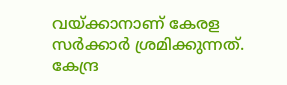വയ്‌ക്കാനാണ് കേരള സര്‍ക്കാര്‍ ശ്രമിക്കുന്നത്. കേന്ദ്ര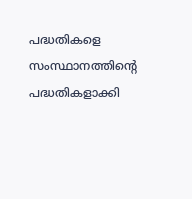പദ്ധതികളെ സംസ്ഥാനത്തിന്റെ പദ്ധതികളാക്കി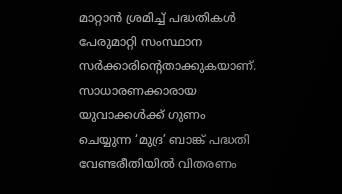മാറ്റാന്‍ ശ്രമിച്ച് പദ്ധതികള്‍ പേരുമാറ്റി സംസ്ഥാന സര്‍ക്കാരിന്റെതാക്കുകയാണ്. സാധാരണക്കാരായ യുവാക്കള്‍ക്ക് ഗുണം ചെയ്യുന്ന ‘മുദ്ര’ ബാങ്ക് പദ്ധതി വേണ്ടരീതിയില്‍ വിതരണം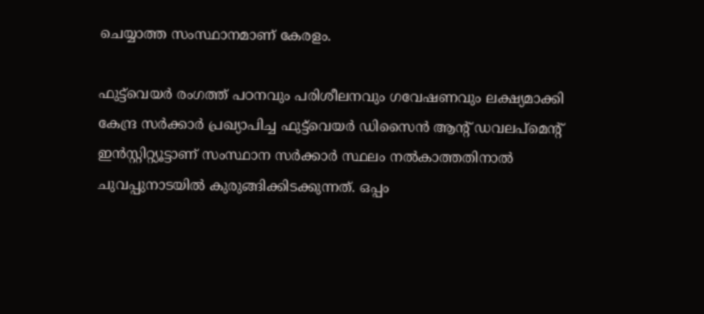ചെയ്യാത്ത സംസ്ഥാനമാണ് കേരളം.

ഫുട്ട്‌വെയര്‍ രംഗത്ത് പഠനവും പരിശീലനവും ഗവേഷണവും ലക്ഷ്യമാക്കി കേന്ദ്ര സര്‍ക്കാര്‍ പ്രഖ്യാപിച്ച ഫുട്ട്‌വെയര്‍ ഡിസൈന്‍ ആന്റ് ഡവലപ്‌മെന്റ് ഇന്‍സ്റ്റിറ്റ്യൂട്ടാണ് സംസ്ഥാന സര്‍ക്കാര്‍ സ്ഥലം നല്‍കാത്തതിനാല്‍ ചുവപ്പുനാടയില്‍ കുരുങ്ങിക്കിടക്കുന്നത്. ഒപ്പം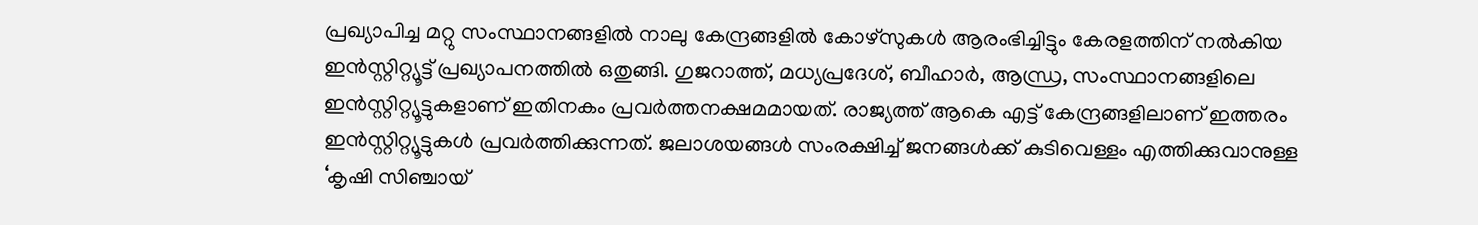പ്രഖ്യാപിച്ച മറ്റു സംസ്ഥാനങ്ങളില്‍ നാലു കേന്ദ്രങ്ങളില്‍ കോഴ്‌സുകള്‍ ആരംഭിച്ചിട്ടും കേരളത്തിന് നല്‍കിയ ഇന്‍സ്റ്റിറ്റ്യൂട്ട് പ്രഖ്യാപനത്തില്‍ ഒതുങ്ങി. ഗുജറാത്ത്, മധ്യപ്രദേശ്, ബീഹാര്‍, ആന്ധ്ര, സംസ്ഥാനങ്ങളിലെ ഇന്‍സ്റ്റിറ്റ്യൂട്ടുകളാണ് ഇതിനകം പ്രവര്‍ത്തനക്ഷമമായത്. രാജ്യത്ത് ആകെ എട്ട് കേന്ദ്രങ്ങളിലാണ് ഇത്തരം ഇന്‍സ്റ്റിറ്റ്യൂട്ടുകള്‍ പ്രവര്‍ത്തിക്കുന്നത്. ജലാശയങ്ങള്‍ സംരക്ഷിച്ച് ജനങ്ങള്‍ക്ക് കുടിവെള്ളം എത്തിക്കുവാനുള്ള ‘കൃഷി സിഞ്ചായ്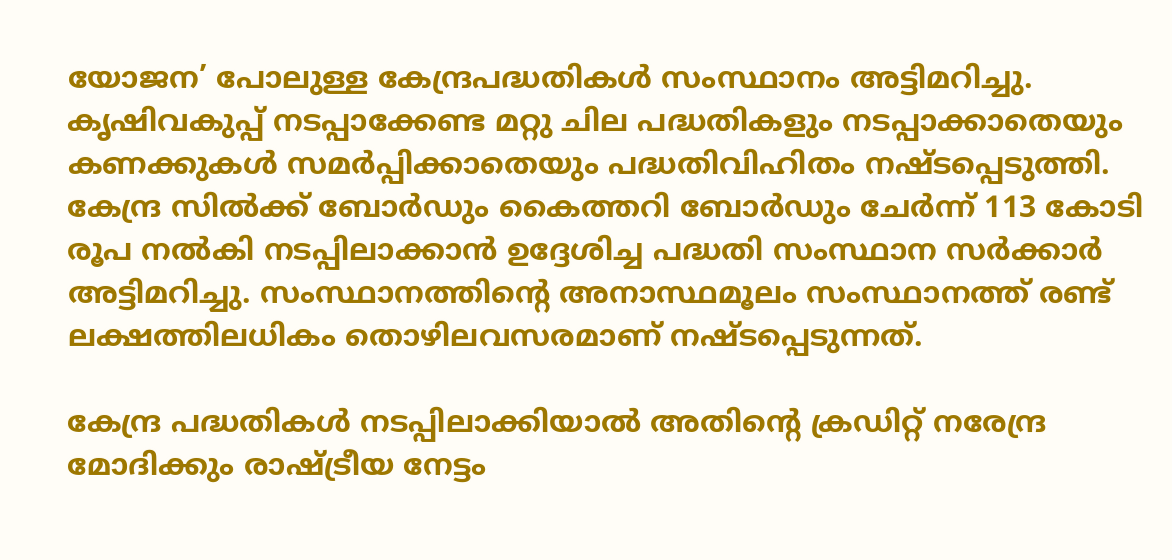യോജന’ പോലുള്ള കേന്ദ്രപദ്ധതികള്‍ സംസ്ഥാനം അട്ടിമറിച്ചു. കൃഷിവകുപ്പ് നടപ്പാക്കേണ്ട മറ്റു ചില പദ്ധതികളും നടപ്പാക്കാതെയും കണക്കുകള്‍ സമര്‍പ്പിക്കാതെയും പദ്ധതിവിഹിതം നഷ്ടപ്പെടുത്തി. കേന്ദ്ര സില്‍ക്ക് ബോര്‍ഡും കൈത്തറി ബോര്‍ഡും ചേര്‍ന്ന് 113 കോടി രൂപ നല്‍കി നടപ്പിലാക്കാന്‍ ഉദ്ദേശിച്ച പദ്ധതി സംസ്ഥാന സര്‍ക്കാര്‍ അട്ടിമറിച്ചു. സംസ്ഥാനത്തിന്റെ അനാസ്ഥമൂലം സംസ്ഥാനത്ത് രണ്ട് ലക്ഷത്തിലധികം തൊഴിലവസരമാണ് നഷ്ടപ്പെടുന്നത്.

കേന്ദ്ര പദ്ധതികള്‍ നടപ്പിലാക്കിയാല്‍ അതിന്റെ ക്രഡിറ്റ് നരേന്ദ്ര മോദിക്കും രാഷ്‌ട്രീയ നേട്ടം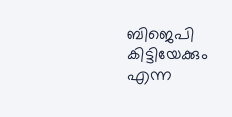ബിജെപി കിട്ടിയേക്കും എന്ന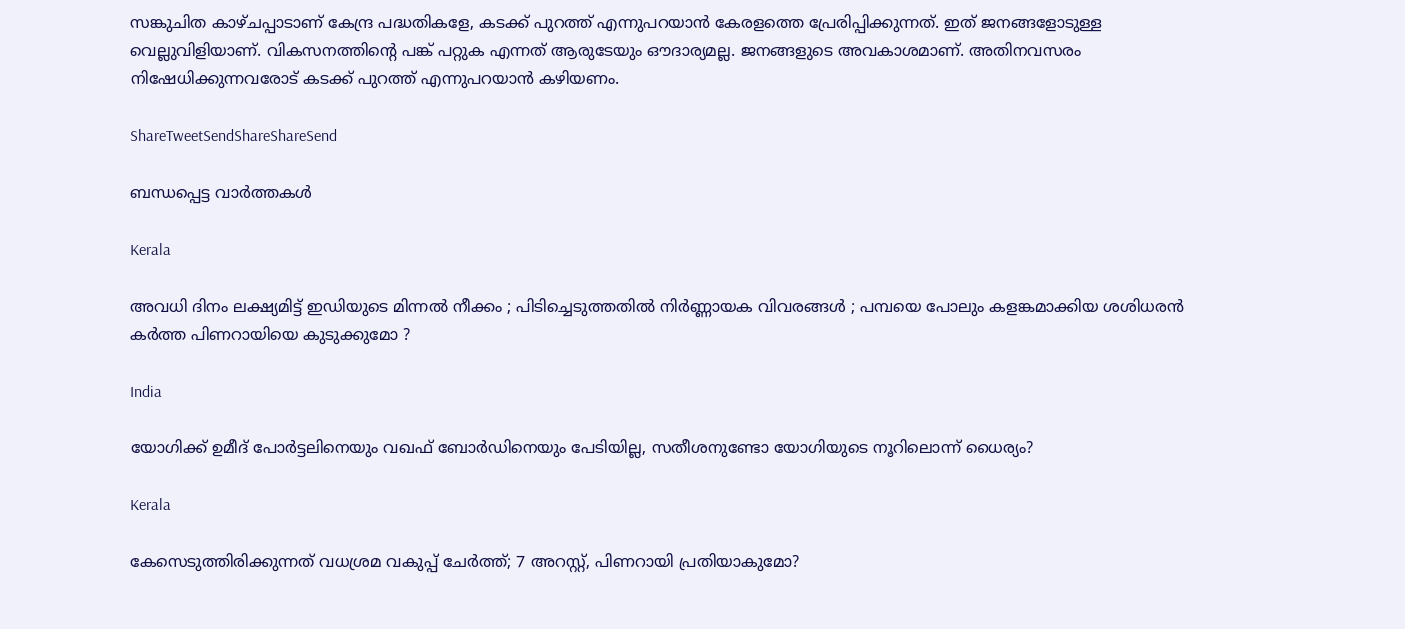സങ്കുചിത കാഴ്ചപ്പാടാണ് കേന്ദ്ര പദ്ധതികളേ, കടക്ക് പുറത്ത് എന്നുപറയാന്‍ കേരളത്തെ പ്രേരിപ്പിക്കുന്നത്. ഇത് ജനങ്ങളോടുള്ള വെല്ലുവിളിയാണ്. വികസനത്തിന്റെ പങ്ക് പറ്റുക എന്നത് ആരുടേയും ഔദാര്യമല്ല. ജനങ്ങളുടെ അവകാശമാണ്. അതിനവസരം നിഷേധിക്കുന്നവരോട് കടക്ക് പുറത്ത് എന്നുപറയാന്‍ കഴിയണം.

ShareTweetSendShareShareSend

ബന്ധപ്പെട്ട വാര്‍ത്തകള്‍

Kerala

അവധി ദിനം ലക്ഷ്യമിട്ട് ഇഡിയുടെ മിന്നൽ നീക്കം ; പിടിച്ചെടുത്തതിൽ നിർണ്ണായക വിവരങ്ങൾ ; പമ്പയെ പോലും കളങ്കമാക്കിയ ശശിധരൻ കർത്ത പിണറായിയെ കുടുക്കുമോ ?

India

യോഗിക്ക് ഉമീദ് പോര്‍ട്ടലിനെയും വഖഫ് ബോര്‍ഡിനെയും പേടിയില്ല, സതീശനുണ്ടോ യോഗിയുടെ നൂറിലൊന്ന് ധൈര്യം?

Kerala

കേസെടുത്തിരിക്കുന്നത് വധശ്രമ വകുപ്പ് ചേർത്ത്; 7 അറസ്റ്റ്, പിണറായി പ്രതിയാകുമോ?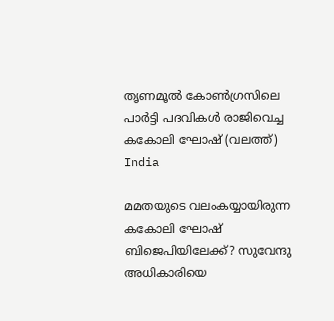തൃണമൂല്‍ കോണ്‍ഗ്രസിലെ പാര്‍ട്ടി പദവികള്‍ രാജിവെച്ച കകോലി ഘോഷ് (വലത്ത്)
India

മമതയുടെ വലംകയ്യായിരുന്ന കകോലി ഘോഷ് ബിജെപിയിലേക്ക്? സുവേന്ദു അധികാരിയെ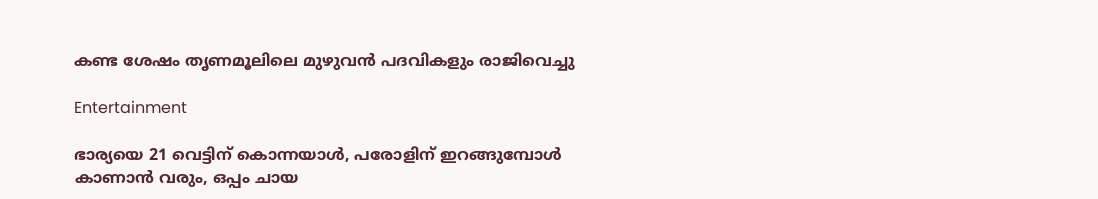കണ്ട ശേഷം തൃണമൂലിലെ മുഴുവന്‍ പദവികളും രാജിവെച്ചു

Entertainment

ഭാര്യയെ 21 വെട്ടിന് കൊന്നയാള്‍, പരോളിന് ഇറങ്ങുമ്പോള്‍ കാണാന്‍ വരും, ഒപ്പം ചായ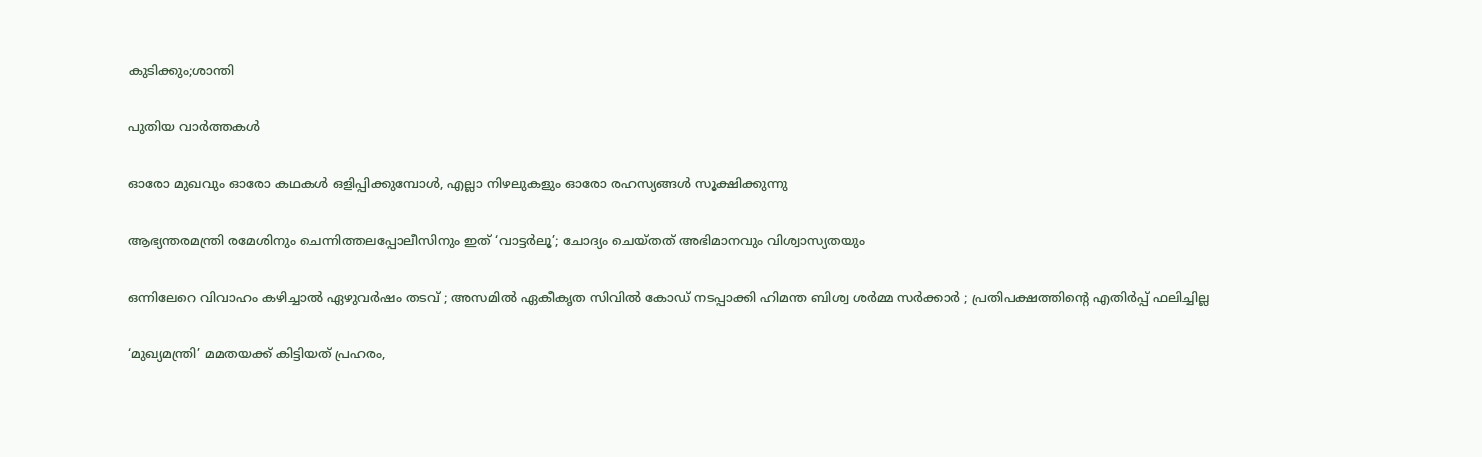കുടിക്കും;ശാന്തി

പുതിയ വാര്‍ത്തകള്‍

ഓരോ മുഖവും ഓരോ കഥകൾ ഒളിപ്പിക്കുമ്പോൾ, എല്ലാ നിഴലുകളും ഓരോ രഹസ്യങ്ങൾ സൂക്ഷിക്കുന്നു

ആഭ്യന്തരമന്ത്രി രമേശിനും ചെന്നിത്തലപ്പോലീസിനും ഇത് ‘വാട്ടർലൂ’; ചോദ്യം ചെയ്തത് അഭിമാനവും വിശ്വാസ്യതയും

ഒന്നിലേറെ വിവാഹം കഴിച്ചാൽ ഏഴുവർഷം തടവ് ; അസമിൽ ഏകീകൃത സിവിൽ കോഡ് നടപ്പാക്കി ഹിമന്ത ബിശ്വ ശർമ്മ സർക്കാർ ; പ്രതിപക്ഷത്തിന്റെ എതിർപ്പ് ഫലിച്ചില്ല

‘മുഖ്യമന്ത്രി’ മമതയക്ക് കിട്ടിയത് പ്രഹരം,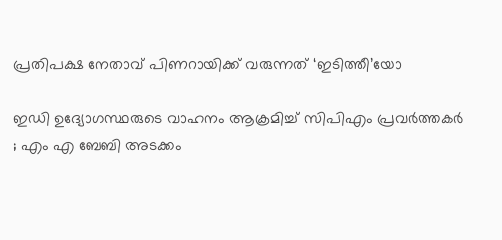പ്രതിപക്ഷ നേതാവ് പിണറായിക്ക് വരുന്നത് ‘ഇടിത്തീ’യോ

ഇഡി ഉദ്യോഗസ്ഥരുടെ വാഹനം ആക്രമിച്ച് സിപിഎം പ്രവർത്തകർ ; എം എ ബേബി അടക്കം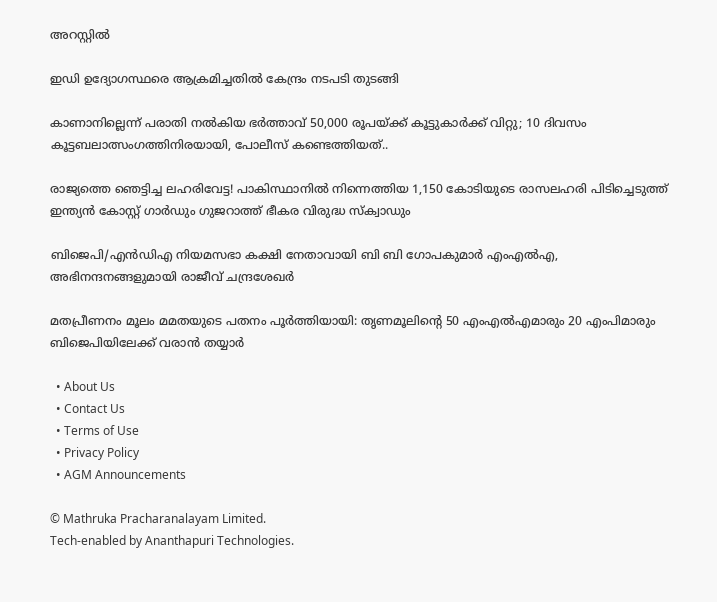അറസ്റ്റിൽ

ഇഡി ഉദ്യോഗസ്ഥരെ ആക്രമിച്ചതിൽ കേന്ദ്രം നടപടി തുടങ്ങി

കാണാനില്ലെന്ന് പരാതി നൽകിയ ഭർത്താവ് 50,000 രൂപയ്‌ക്ക് കൂട്ടുകാർക്ക് വിറ്റു; 10 ദിവസം കൂട്ടബലാത്സംഗത്തിനിരയായി, പോലീസ് കണ്ടെത്തിയത്..

രാജ്യത്തെ ഞെട്ടിച്ച ലഹരിവേട്ട! പാകിസ്ഥാനിൽ നിന്നെത്തിയ 1,150 കോടിയുടെ രാസലഹരി പിടിച്ചെടുത്ത് ഇന്ത്യൻ കോസ്റ്റ് ഗാർഡും ഗുജറാത്ത് ഭീകര വിരുദ്ധ സ്‌ക്വാഡും

ബിജെപി/എൻഡിഎ നിയമസഭാ കക്ഷി നേതാവായി ബി ബി ഗോപകുമാർ എംഎൽഎ, അഭിനന്ദനങ്ങളുമായി രാജീവ് ചന്ദ്രശേഖർ

മതപ്രീണനം മൂലം മമതയുടെ പതനം പൂർത്തിയായി: തൃണമൂലിന്റെ 50 എംഎൽഎമാരും 20 എംപിമാരും ബിജെപിയിലേക്ക് വരാൻ തയ്യാർ

  • About Us
  • Contact Us
  • Terms of Use
  • Privacy Policy
  • AGM Announcements

© Mathruka Pracharanalayam Limited.
Tech-enabled by Ananthapuri Technologies.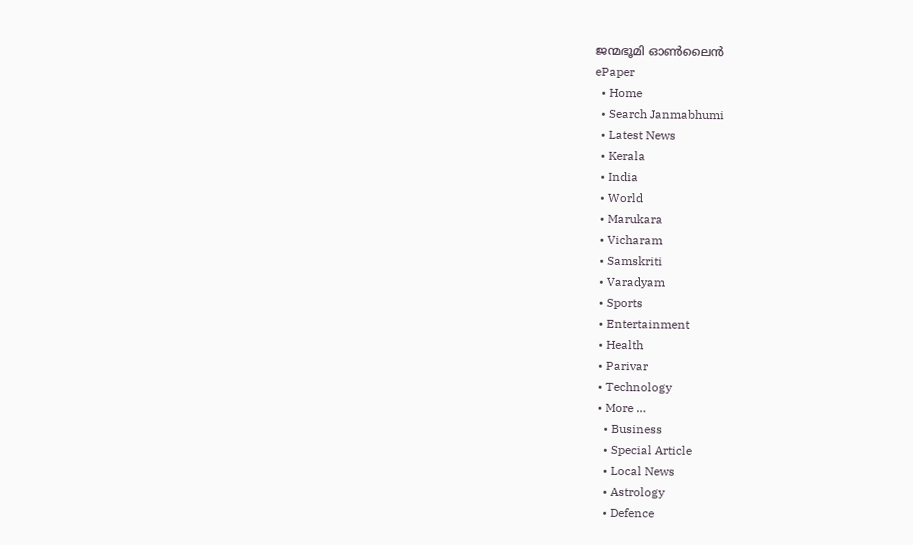ജന്മഭൂമി ഓണ്‍ലൈന്‍
ePaper
  • Home
  • Search Janmabhumi
  • Latest News
  • Kerala
  • India
  • World
  • Marukara
  • Vicharam
  • Samskriti
  • Varadyam
  • Sports
  • Entertainment
  • Health
  • Parivar
  • Technology
  • More …
    • Business
    • Special Article
    • Local News
    • Astrology
    • Defence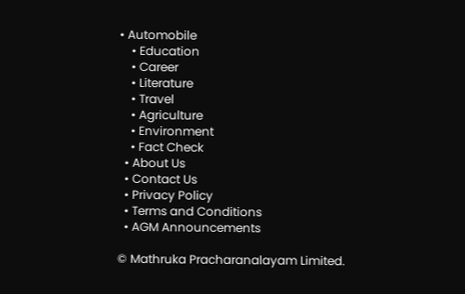• Automobile
    • Education
    • Career
    • Literature
    • Travel
    • Agriculture
    • Environment
    • Fact Check
  • About Us
  • Contact Us
  • Privacy Policy
  • Terms and Conditions
  • AGM Announcements

© Mathruka Pracharanalayam Limited.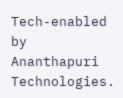Tech-enabled by Ananthapuri Technologies.